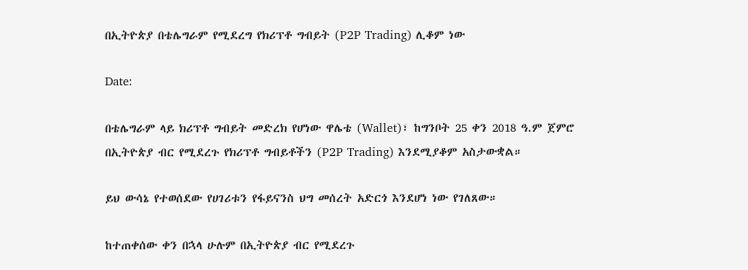በኢትዮጵያ በቴሌግራም የሚደረግ የክሪፕቶ ግብይት (P2P Trading) ሊቆም ነው

Date:

በቴሌግራም ላይ ክሪፕቶ ግብይት መድረክ የሆነው ዋሌቴ (Wallet)፣ ከግንቦት 25 ቀን 2018 ዓ.ም ጀምሮ በኢትዮጵያ ብር የሚደረጉ የክሪፕቶ ግብይቶችን (P2P Trading) እንደሚያቆም አስታውቋል።

ይህ ውሳኔ የተወሰደው የሀገሪቱን የፋይናንስ ህግ መሰረት አድርጎ እንደሆነ ነው የገለጸው።

ከተጠቀሰው ቀን በኋላ ሁሉም በኢትዮጵያ ብር የሚደረጉ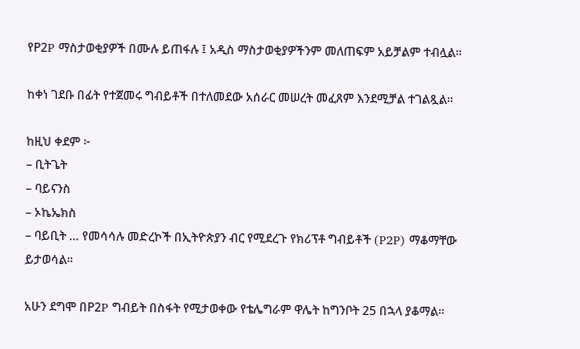የP2P ማስታወቂያዎች በሙሉ ይጠፋሉ ፤ አዲስ ማስታወቂያዎችንም መለጠፍም አይቻልም ተብሏል።

ከቀነ ገደቡ በፊት የተጀመሩ ግብይቶች በተለመደው አሰራር መሠረት መፈጸም እንደሚቻል ተገልጿል።

ከዚህ ቀደም ፦
– ቢትጌት
– ባይናንስ
– ኦኬኤክስ
– ባይቢት … የመሳሳሉ መድረኮች በኢትዮጵያን ብር የሚደረጉ የክሪፕቶ ግብይቶች (P2P) ማቆማቸው ይታወሳል።

አሁን ደግሞ በP2P ግብይት በስፋት የሚታወቀው የቴሌግራም ዋሌት ከግንቦት 25 በኋላ ያቆማል።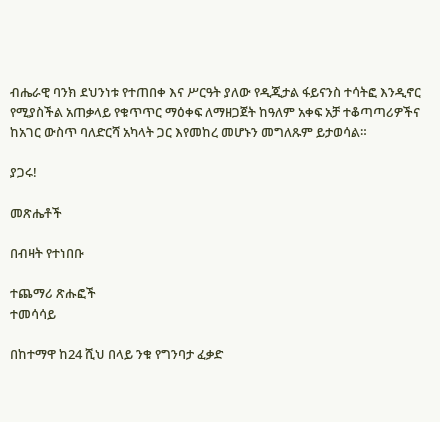ብሔራዊ ባንክ ደህንነቱ የተጠበቀ እና ሥርዓት ያለው የዲጂታል ፋይናንስ ተሳትፎ እንዲኖር የሚያስችል አጠቃላይ የቁጥጥር ማዕቀፍ ለማዘጋጀት ከዓለም አቀፍ አቻ ተቆጣጣሪዎችና ከአገር ውስጥ ባለድርሻ አካላት ጋር እየመከረ መሆኑን መግለጹም ይታወሳል።

ያጋሩ!

መጽሔቶች

በብዛት የተነበቡ

ተጨማሪ ጽሑፎች
ተመሳሳይ

በከተማዋ ከ24 ሺህ በላይ ንቁ የግንባታ ፈቃድ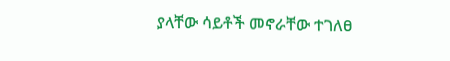ያላቸው ሳይቶች መኖራቸው ተገለፀ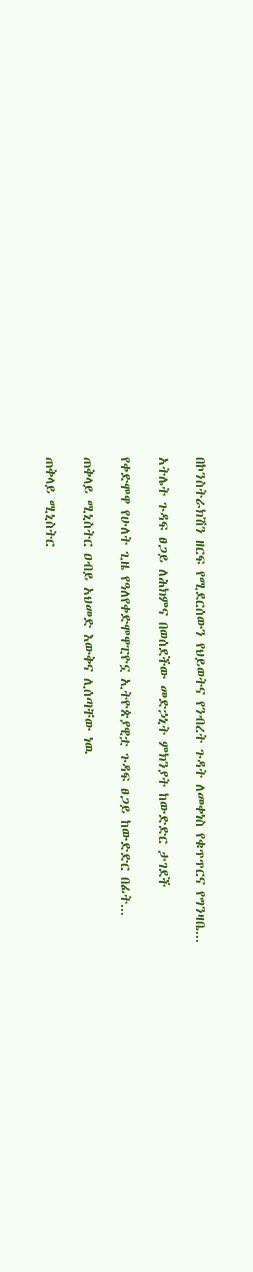በኮንስትራክሽን ዘርፍ የሚደርሰውን የህይወትና የንብረት ጉዳት ለመቀነስ የቁጥጥርና የግንዛቤ...

አትሌት ጉዳፍ ፀጋይ ለሕክምና በወሰደችው መድኃኒት ምክንያት ከውድድር ታገደች

የቀድሞዋ የሁለት ጊዜ የዓለየቀድሞዋፒዮኗ ኢትዮጵያዊቷ ጉዳፍ ፀጋይ ከውድድር በፊት...

ጠቅላይ ሚኒስትር ዐብይ አህመድ እውቅና ሊሰጣቸው ነዉ

ጠቅላይ ሚኒስትር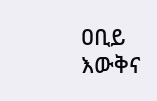ዐቢይ እውቅና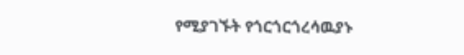የሚያገኙት የጎርጎርጎረሳዉያኑ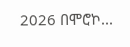2026 በሞሮኮ...